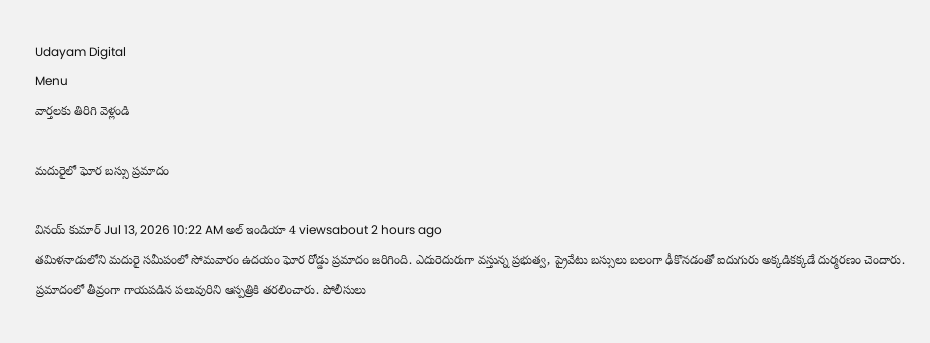Udayam Digital
Menu
వార్తలకు తిరిగి వెళ్లండి

మదురైలో ఘోర బస్సు ప్రమాదం

వినయ్ కుమార్ Jul 13, 2026 10:22 AM అల్ ఇండియా 4 viewsabout 2 hours ago
తమిళనాడులోని మదురై సమీపంలో సోమవారం ఉదయం ఘోర రోడ్డు ప్రమాదం జరిగింది. ఎదురెదురుగా వస్తున్న ప్రభుత్వ, ప్రైవేటు బస్సులు బలంగా ఢీకొనడంతో ఐదుగురు అక్కడికక్కడే దుర్మరణం చెందారు. ప్రమాదంలో తీవ్రంగా గాయపడిన పలువురిని ఆస్పత్రికి తరలించారు. పోలీసులు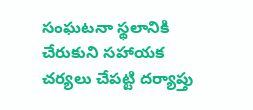సంఘటనా స్థలానికి చేరుకుని సహాయక చర్యలు చేపట్టి దర్యాప్తు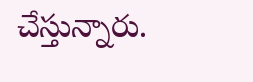చేస్తున్నారు.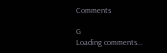Comments

G
Loading comments...